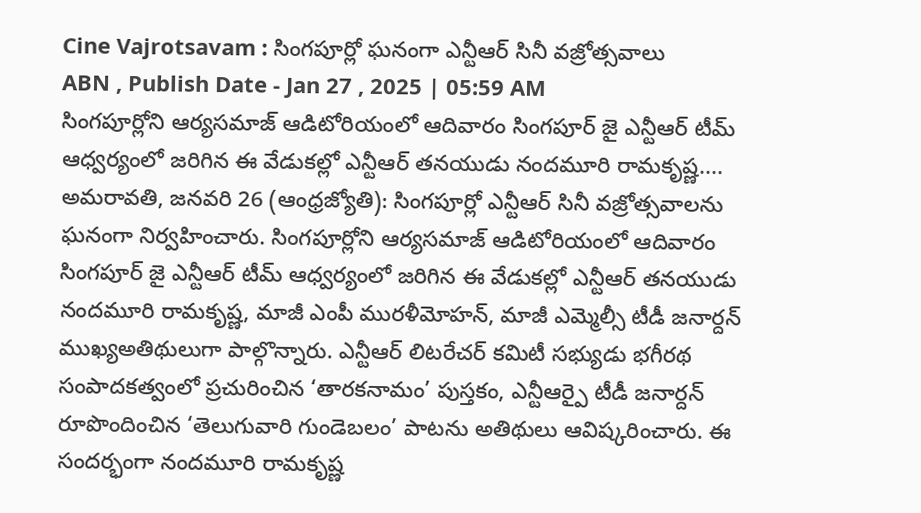Cine Vajrotsavam : సింగపూర్లో ఘనంగా ఎన్టీఆర్ సినీ వజ్రోత్సవాలు
ABN , Publish Date - Jan 27 , 2025 | 05:59 AM
సింగపూర్లోని ఆర్యసమాజ్ ఆడిటోరియంలో ఆదివారం సింగపూర్ జై ఎన్టీఆర్ టీమ్ ఆధ్వర్యంలో జరిగిన ఈ వేడుకల్లో ఎన్టీఆర్ తనయుడు నందమూరి రామకృష్ణ....
అమరావతి, జనవరి 26 (ఆంధ్రజ్యోతి): సింగపూర్లో ఎన్టీఆర్ సినీ వజ్రోత్సవాలను ఘనంగా నిర్వహించారు. సింగపూర్లోని ఆర్యసమాజ్ ఆడిటోరియంలో ఆదివారం సింగపూర్ జై ఎన్టీఆర్ టీమ్ ఆధ్వర్యంలో జరిగిన ఈ వేడుకల్లో ఎన్టీఆర్ తనయుడు నందమూరి రామకృష్ణ, మాజీ ఎంపీ మురళీమోహన్, మాజీ ఎమ్మెల్సీ టీడీ జనార్దన్ ముఖ్యఅతిథులుగా పాల్గొన్నారు. ఎన్టీఆర్ లిటరేచర్ కమిటీ సభ్యుడు భగీరథ సంపాదకత్వంలో ప్రచురించిన ‘తారకనామం’ పుస్తకం, ఎన్టీఆర్పై టీడీ జనార్దన్ రూపొందించిన ‘తెలుగువారి గుండెబలం’ పాటను అతిథులు ఆవిష్కరించారు. ఈ సందర్భంగా నందమూరి రామకృష్ణ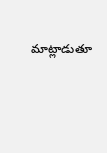మాట్లాడుతూ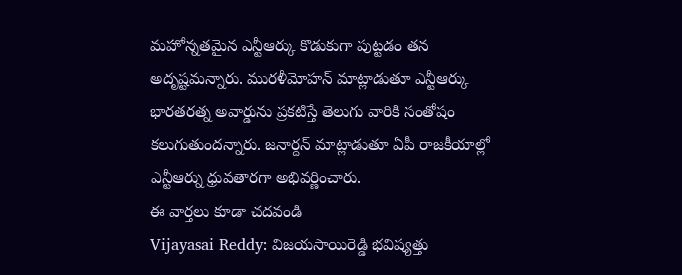మహోన్నతమైన ఎన్టీఆర్కు కొడుకుగా పుట్టడం తన అదృష్టమన్నారు. మురళీమోహన్ మాట్లాడుతూ ఎన్టీఆర్కు భారతరత్న అవార్డును ప్రకటిస్తే తెలుగు వారికి సంతోషం కలుగుతుందన్నారు. జనార్దన్ మాట్లాడుతూ ఏపీ రాజకీయాల్లో ఎన్టీఆర్ను ధ్రువతారగా అభివర్ణించారు.
ఈ వార్తలు కూడా చదవండి
Vijayasai Reddy: విజయసాయిరెడ్డి భవిష్యత్తు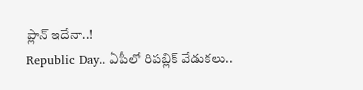ప్లాన్ ఇదేనా..!
Republic Day.. ఏపీలో రిపబ్లిక్ వేడుకలు..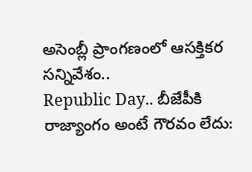అసెంబ్లీ ప్రాంగణంలో ఆసక్తికర సన్నివేశం..
Republic Day.. బీజేపీకి రాజ్యాంగం అంటే గౌరవం లేదు: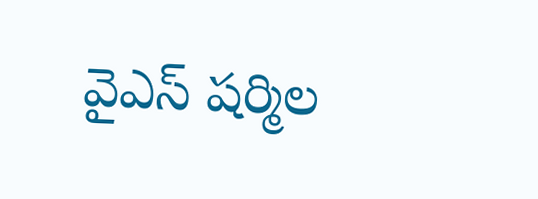వైఎస్ షర్మిల